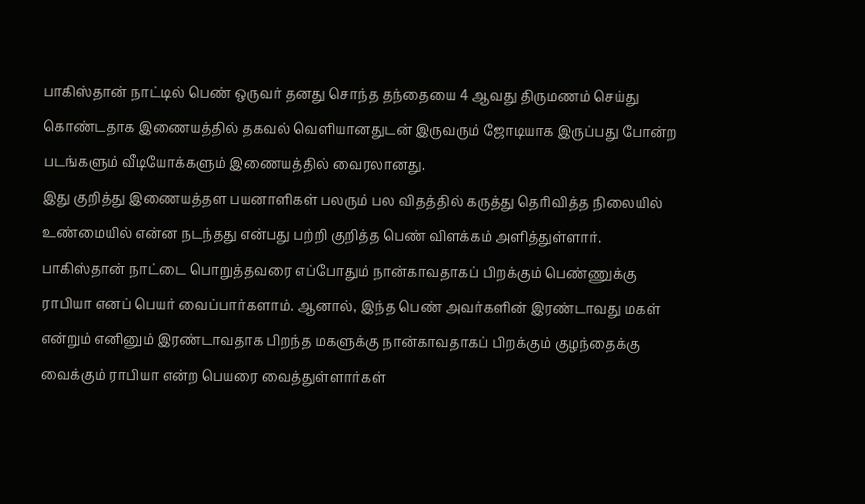பாகிஸ்தான் நாட்டில் பெண் ஒருவர் தனது சொந்த தந்தையை 4 ஆவது திருமணம் செய்து கொண்டதாக இணையத்தில் தகவல் வெளியானதுடன் இருவரும் ஜோடியாக இருப்பது போன்ற படங்களும் வீடியோக்களும் இணையத்தில் வைரலானது.
இது குறித்து இணையத்தள பயனாளிகள் பலரும் பல விதத்தில் கருத்து தெரிவித்த நிலையில் உண்மையில் என்ன நடந்தது என்பது பற்றி குறித்த பெண் விளக்கம் அளித்துள்ளார்.
பாகிஸ்தான் நாட்டை பொறுத்தவரை எப்போதும் நான்காவதாகப் பிறக்கும் பெண்ணுக்கு ராபியா எனப் பெயர் வைப்பார்களாம். ஆனால், இந்த பெண் அவர்களின் இரண்டாவது மகள் என்றும் எனினும் இரண்டாவதாக பிறந்த மகளுக்கு நான்காவதாகப் பிறக்கும் குழந்தைக்கு வைக்கும் ராபியா என்ற பெயரை வைத்துள்ளார்கள்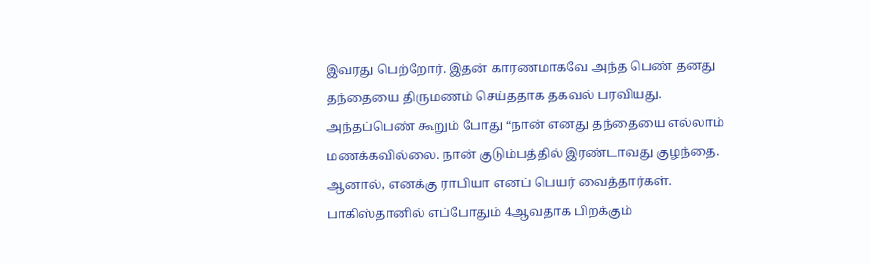இவரது பெற்றோர். இதன் காரணமாகவே அந்த பெண் தனது தந்தையை திருமணம் செய்ததாக தகவல் பரவியது.
அந்தப்பெண் கூறும் போது “நான் எனது தந்தையை எல்லாம் மணக்கவில்லை. நான் குடும்பத்தில் இரண்டாவது குழந்தை. ஆனால், எனக்கு ராபியா எனப் பெயர் வைத்தார்கள். பாகிஸ்தானில் எப்போதும் 4ஆவதாக பிறக்கும்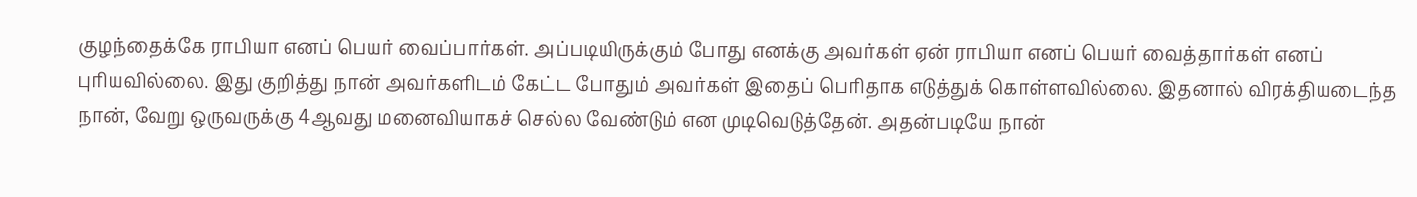குழந்தைக்கே ராபியா எனப் பெயர் வைப்பார்கள். அப்படியிருக்கும் போது எனக்கு அவர்கள் ஏன் ராபியா எனப் பெயர் வைத்தார்கள் எனப் புரியவில்லை. இது குறித்து நான் அவர்களிடம் கேட்ட போதும் அவர்கள் இதைப் பெரிதாக எடுத்துக் கொள்ளவில்லை. இதனால் விரக்தியடைந்த நான், வேறு ஒருவருக்கு 4ஆவது மனைவியாகச் செல்ல வேண்டும் என முடிவெடுத்தேன். அதன்படியே நான்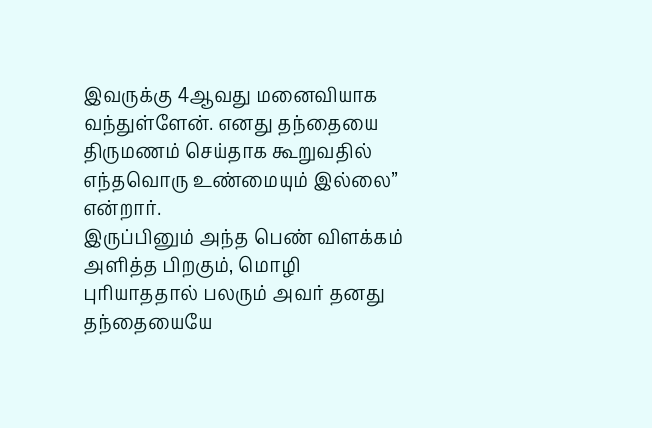இவருக்கு 4ஆவது மனைவியாக வந்துள்ளேன். எனது தந்தையை திருமணம் செய்தாக கூறுவதில் எந்தவொரு உண்மையும் இல்லை” என்றார்.
இருப்பினும் அந்த பெண் விளக்கம் அளித்த பிறகும், மொழி புரியாததால் பலரும் அவர் தனது தந்தையையே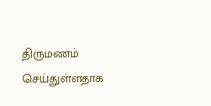திருமணம் செய்துள்ளதாக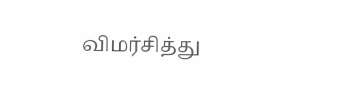விமர்சித்து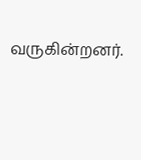வருகின்றனர்.